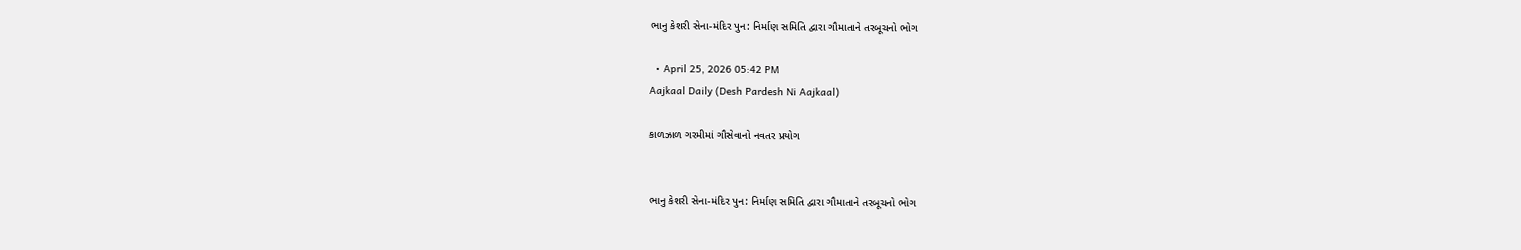ભાનુ કેશરી સેના-મંદિર પુન: નિર્માણ સમિતિ દ્વારા ગૌમાતાને તરબૂચનો ભોગ

  • April 25, 2026 05:42 PM
Aajkaal Daily (Desh Pardesh Ni Aajkaal)

કાળઝાળ ગરમીમાં ગૌસેવાનો નવતર પ્રયોગ


ભાનુ કેશરી સેના-મંદિર પુન: નિર્માણ સમિતિ દ્વારા ગૌમાતાને તરબૂચનો ભોગ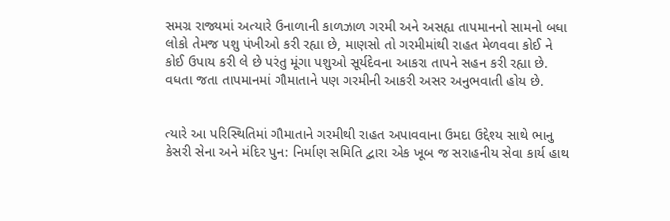સમગ્ર રાજ્યમાં અત્યારે ઉનાળાની કાળઝાળ ગરમી અને અસહ્ય તાપમાનનો સામનો બધા લોકો તેમજ પશુ પંખીઓ કરી રહ્યા છે, માણસો તો ગરમીમાંથી રાહત મેળવવા કોઈ ને કોઈ ઉપાય કરી લે છે પરંતુ મૂંગા પશુઓ સૂર્યદેવના આકરા તાપને સહન કરી રહ્યા છે. વધતા જતા તાપમાનમાં ગૌમાતાને પણ ગરમીની આકરી અસર અનુભવાતી હોય છે.


ત્યારે આ પરિસ્થિતિમાં ગૌમાતાને ગરમીથી રાહત અપાવવાના ઉમદા ઉદ્દેશ્ય સાથે ભાનુ કેસરી સેના અને મંદિર પુન: નિર્માણ સમિતિ દ્વારા એક ખૂબ જ સરાહનીય સેવા કાર્ય હાથ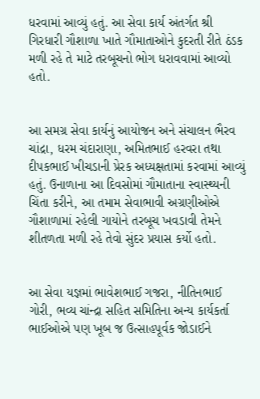ધરવામાં આવ્યું હતું. આ સેવા કાર્ય અંતર્ગત શ્રી ગિરધારી ગૌશાળા ખાતે ગૌમાતાઓને કુદરતી રીતે ઠંડક મળી રહે તે માટે તરબૂચનો ભોગ ધરાવવામાં આવ્યો હતો.


આ સમગ્ર સેવા કાર્યનું આયોજન અને સંચાલન ભૈરવ ચાંદ્રા, ધરમ ચંદારાણા, અમિતભાઈ હરવરા તથા દીપકભાઈ ખીચડાની પ્રેરક અધ્યક્ષતામાં કરવામાં આવ્યું હતું. ઉનાળાના આ દિવસોમાં ગૌમાતાના સ્વાસ્થ્યની ચિંતા કરીને, આ તમામ સેવાભાવી અગ્રણીઓએ ગૌશાળામાં રહેલી ગાયોને તરબૂચ ખવડાવી તેમને શીતળતા મળી રહે તેવો સુંદર પ્રયાસ કર્યો હતો.


આ સેવા યજ્ઞમાં ભાવેશભાઈ ગજરા, નીતિનભાઈ ગોરી, ભવ્ય ચાંન્દ્રા સહિત સમિતિના અન્ય કાર્યકર્તા ભાઈઓએ પણ ખૂબ જ ઉત્સાહપૂર્વક જોડાઈને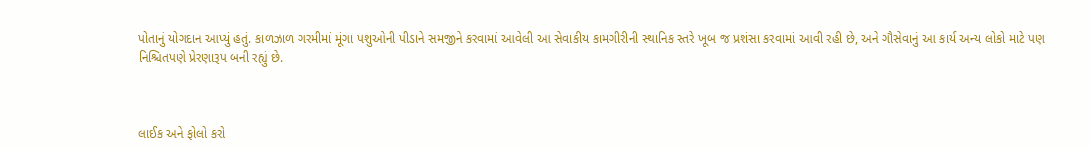પોતાનું યોગદાન આપ્યું હતું. કાળઝાળ ગરમીમાં મૂંગા પશુઓની પીડાને સમજીને કરવામાં આવેલી આ સેવાકીય કામગીરીની સ્થાનિક સ્તરે ખૂબ જ પ્રશંસા કરવામાં આવી રહી છે, અને ગૌસેવાનું આ કાર્ય અન્ય લોકો માટે પણ નિશ્ચિતપણે પ્રેરણારૂપ બની રહ્યું છે.



લાઈક અને ફોલો કરો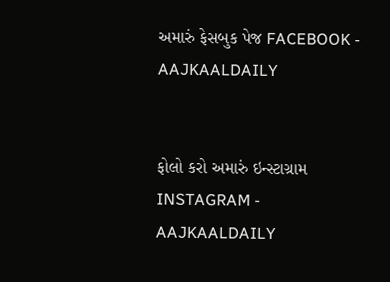અમારું ફેસબુક પેજ FACEBOOK - AAJKAALDAILY


ફોલો કરો અમારું ઇન્સ્ટાગ્રામ INSTAGRAM - AAJKAALDAILY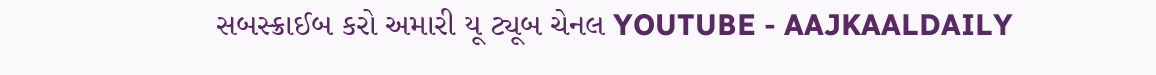સબસ્ક્રાઈબ કરો અમારી યૂ ટ્યૂબ ચેનલ YOUTUBE - AAJKAALDAILY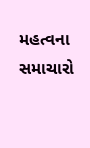મહત્વના સમાચારો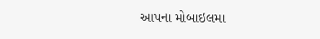આપના મોબાઇલમા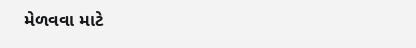મેળવવા માટે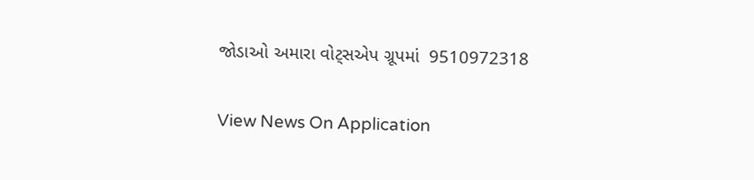જોડાઓ અમારા વોટ્સએપ ગ્રૂપમાં  9510972318

View News On Application